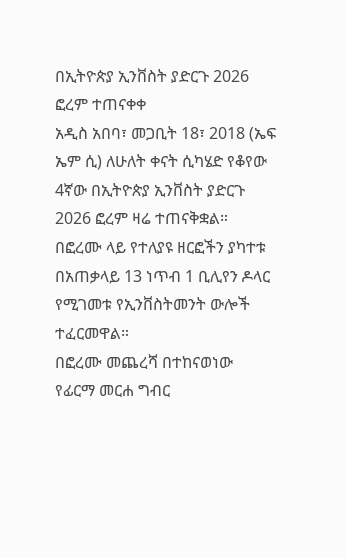በኢትዮጵያ ኢንቨስት ያድርጉ 2026 ፎረም ተጠናቀቀ
አዲስ አበባ፣ መጋቢት 18፣ 2018 (ኤፍ ኤም ሲ) ለሁለት ቀናት ሲካሄድ የቆየው 4ኛው በኢትዮጵያ ኢንቨስት ያድርጉ 2026 ፎረም ዛሬ ተጠናቅቋል።
በፎረሙ ላይ የተለያዩ ዘርፎችን ያካተቱ በአጠቃላይ 13 ነጥብ 1 ቢሊየን ዶላር የሚገመቱ የኢንቨስትመንት ውሎች ተፈርመዋል።
በፎረሙ መጨረሻ በተከናወነው የፊርማ መርሐ ግብር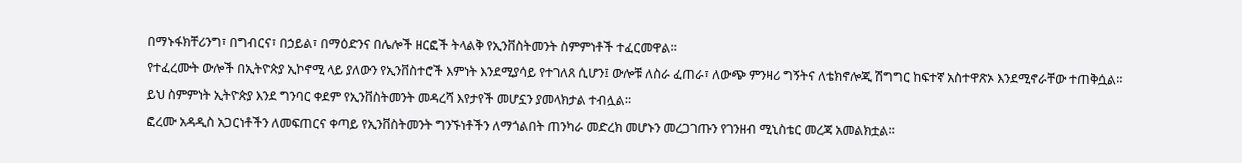በማኑፋክቸሪንግ፣ በግብርና፣ በኃይል፣ በማዕድንና በሌሎች ዘርፎች ትላልቅ የኢንቨስትመንት ስምምነቶች ተፈርመዋል።
የተፈረሙት ውሎች በኢትዮጵያ ኢኮኖሚ ላይ ያለውን የኢንቨስተሮች እምነት እንደሚያሳይ የተገለጸ ሲሆን፤ ውሎቹ ለስራ ፈጠራ፣ ለውጭ ምንዛሪ ግኝትና ለቴክኖሎጂ ሽግግር ከፍተኛ አስተዋጽኦ እንደሚኖራቸው ተጠቅሷል።
ይህ ስምምነት ኢትዮጵያ እንደ ግንባር ቀደም የኢንቨስትመንት መዳረሻ እየታየች መሆኗን ያመላክታል ተብሏል።
ፎረሙ አዳዲስ አጋርነቶችን ለመፍጠርና ቀጣይ የኢንቨስትመንት ግንኙነቶችን ለማጎልበት ጠንካራ መድረክ መሆኑን መረጋገጡን የገንዘብ ሚኒስቴር መረጃ አመልክቷል።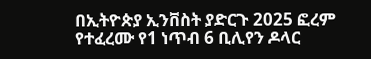በኢትዮጵያ ኢንቨስት ያድርጉ 2025 ፎረም የተፈረሙ የ1 ነጥብ 6 ቢሊየን ዶላር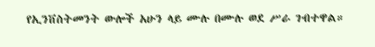የኢንቨስትመንት ውሎች አሁን ላይ ሙሉ በሙሉ ወደ ሥራ ገብተዋል።